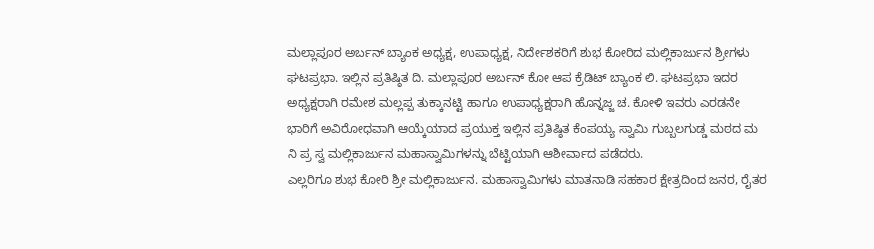ಮಲ್ಲಾಪೂರ ಅರ್ಬನ್ ಬ್ಯಾಂಕ ಅಧ್ಯಕ್ಷ, ಉಪಾಧ್ಯಕ್ಷ, ನಿರ್ದೇಶಕರಿಗೆ ಶುಭ ಕೋರಿದ ಮಲ್ಲಿಕಾರ್ಜುನ ಶ್ರೀಗಳು
ಘಟಪ್ರಭಾ. ಇಲ್ಲಿನ ಪ್ರತಿಷ್ಠಿತ ದಿ. ಮಲ್ಲಾಪೂರ ಅರ್ಬನ್ ಕೋ ಆಪ ಕ್ರೆಡಿಟ್ ಬ್ಯಾಂಕ ಲಿ. ಘಟಪ್ರಭಾ ಇದರ ಅಧ್ಯಕ್ಷರಾಗಿ ರಮೇಶ ಮಲ್ಲಪ್ಪ ತುಕ್ಕಾನಟ್ಟಿ ಹಾಗೂ ಉಪಾಧ್ಯಕ್ಷರಾಗಿ ಹೊನ್ನಜ್ಜ ಚ. ಕೋಳಿ ಇವರು ಎರಡನೇ ಭಾರಿಗೆ ಅವಿರೋಧವಾಗಿ ಆಯ್ಕೆಯಾದ ಪ್ರಯುಕ್ತ ಇಲ್ಲಿನ ಪ್ರತಿಷ್ಠಿತ ಕೆಂಪಯ್ಯ ಸ್ವಾಮಿ ಗುಬ್ಬಲಗುಡ್ಡ ಮಠದ ಮ ನಿ ಪ್ರ ಸ್ವ ಮಲ್ಲಿಕಾರ್ಜುನ ಮಹಾಸ್ವಾಮಿಗಳನ್ನು ಬೆಟ್ಟಿಯಾಗಿ ಆಶೀರ್ವಾದ ಪಡೆದರು.
ಎಲ್ಲರಿಗೂ ಶುಭ ಕೋರಿ ಶ್ರೀ ಮಲ್ಲಿಕಾರ್ಜುನ. ಮಹಾಸ್ವಾಮಿಗಳು ಮಾತನಾಡಿ ಸಹಕಾರ ಕ್ಷೇತ್ರದಿಂದ ಜನರ, ರೈತರ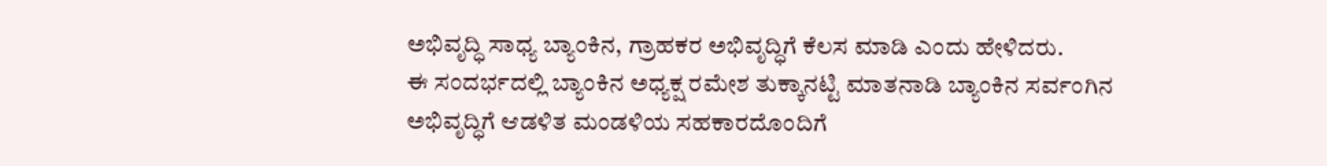ಅಭಿವೃದ್ಧಿ ಸಾಧ್ಯ ಬ್ಯಾಂಕಿನ, ಗ್ರಾಹಕರ ಅಭಿವೃದ್ಧಿಗೆ ಕೆಲಸ ಮಾಡಿ ಎಂದು ಹೇಳಿದರು.
ಈ ಸಂದರ್ಭದಲ್ಲಿ ಬ್ಯಾಂಕಿನ ಅಧ್ಯಕ್ಷ ರಮೇಶ ತುಕ್ಕಾನಟ್ಟಿ ಮಾತನಾಡಿ ಬ್ಯಾಂಕಿನ ಸರ್ವಂಗಿನ ಅಭಿವೃದ್ಧಿಗೆ ಆಡಳಿತ ಮಂಡಳಿಯ ಸಹಕಾರದೊಂದಿಗೆ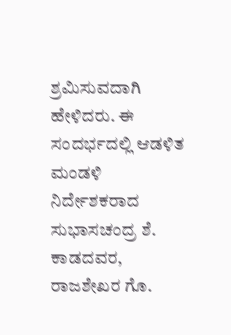ಶ್ರಮಿಸುವದಾಗಿ ಹೇಳಿದರು. ಈ ಸಂದರ್ಭದಲ್ಲಿ ಆಡಳಿತ ಮಂಡಳಿ ನಿರ್ದೇಶಕರಾದ ಸುಭಾಸಚಂದ್ರ ಶೆ. ಕಾಡದವರ, ರಾಜಶೇಖರ ಗೊ.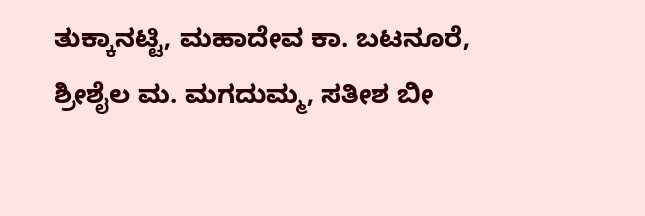ತುಕ್ಕಾನಟ್ಟಿ, ಮಹಾದೇವ ಕಾ. ಬಟನೂರೆ, ಶ್ರೀಶೈಲ ಮ. ಮಗದುಮ್ಮ, ಸತೀಶ ಬೀ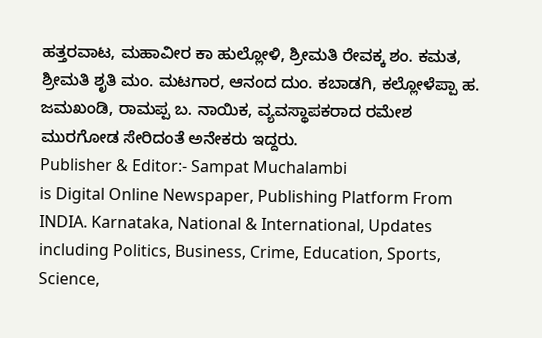ಹತ್ತರವಾಟ, ಮಹಾವೀರ ಕಾ ಹುಲ್ಲೋಳಿ, ಶ್ರೀಮತಿ ರೇವಕ್ಕ ಶಂ. ಕಮತ, ಶ್ರೀಮತಿ ಶೃತಿ ಮಂ. ಮಟಗಾರ, ಆನಂದ ದುಂ. ಕಬಾಡಗಿ, ಕಲ್ಲೋಳೆಪ್ಪಾ ಹ. ಜಮಖಂಡಿ, ರಾಮಪ್ಪ ಬ. ನಾಯಿಕ, ವ್ಯವಸ್ಥಾಪಕರಾದ ರಮೇಶ ಮುರಗೋಡ ಸೇರಿದಂತೆ ಅನೇಕರು ಇದ್ದರು.
Publisher & Editor:- Sampat Muchalambi
is Digital Online Newspaper, Publishing Platform From INDIA. Karnataka, National & International, Updates including Politics, Business, Crime, Education, Sports, Science,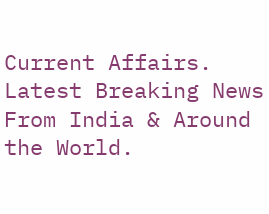Current Affairs. Latest Breaking News From India & Around the World.